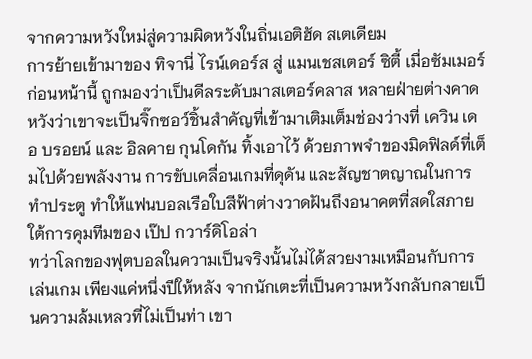จากความหวังใหม่สู่ความผิดหวังในถิ่นเอติฮัด สเตเดียม
การย้ายเข้ามาของ ทิจานี่ ไรน์เดอร์ส สู่ แมนเชสเตอร์ ซิตี้ เมื่อซัมเมอร์ก่อนหน้านี้ ถูกมองว่าเป็นดีลระดับมาสเตอร์คลาส หลายฝ่ายต่างคาดหวังว่าเขาจะเป็นจิ๊กซอว์ชิ้นสำคัญที่เข้ามาเติมเต็มช่องว่างที่ เควิน เดอ บรอยน์ และ อิลคาย กุนโดกัน ทิ้งเอาไว้ ด้วยภาพจำของมิดฟิลด์ที่เต็มไปด้วยพลังงาน การขับเคลื่อนเกมที่ดุดัน และสัญชาตญาณในการทำประตู ทำให้แฟนบอลเรือใบสีฟ้าต่างวาดฝันถึงอนาคตที่สดใสภายใต้การคุมทีมของ เป๊ป กวาร์ดิโอล่า
ทว่าโลกของฟุตบอลในความเป็นจริงนั้นไม่ได้สวยงามเหมือนกับการเล่นเกม เพียงแค่หนึ่งปีให้หลัง จากนักเตะที่เป็นความหวังกลับกลายเป็นความล้มเหลวที่ไม่เป็นท่า เขา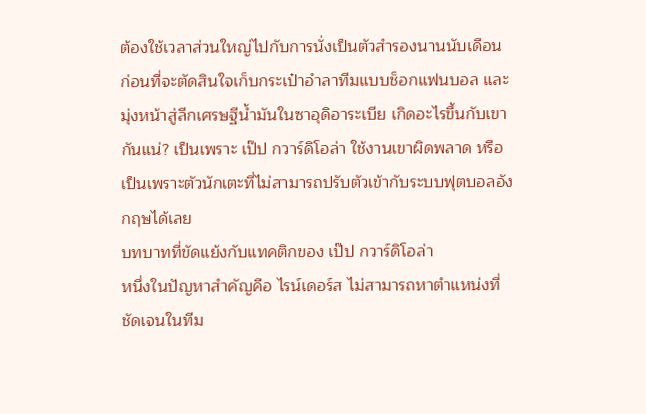ต้องใช้เวลาส่วนใหญ่ไปกับการนั่งเป็นตัวสำรองนานนับเดือน ก่อนที่จะตัดสินใจเก็บกระเป๋าอำลาทีมแบบช็อกแฟนบอล และมุ่งหน้าสู่ลีกเศรษฐีน้ำมันในซาอุดิอาระเบีย เกิดอะไรขึ้นกับเขากันแน่? เป็นเพราะ เป๊ป กวาร์ดิโอล่า ใช้งานเขาผิดพลาด หรือเป็นเพราะตัวนักเตะที่ไม่สามารถปรับตัวเข้ากับระบบฟุตบอลอังกฤษได้เลย
บทบาทที่ขัดแย้งกับแทคติกของ เป๊ป กวาร์ดิโอล่า
หนึ่งในปัญหาสำคัญคือ ไรน์เดอร์ส ไม่สามารถหาตำแหน่งที่ชัดเจนในทีม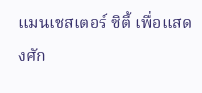แมนเชสเตอร์ ซิตี้ เพื่อแสดงศัก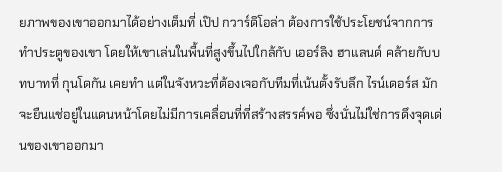ยภาพของเขาออกมาได้อย่างเต็มที่ เป๊ป กวาร์ดิโอล่า ต้องการใช้ประโยชน์จากการทำประตูของเขา โดยให้เขาเล่นในพื้นที่สูงขึ้นไปใกล้กับ เออร์ลิง ฮาแลนด์ คล้ายกับบทบาทที่ กุนโดกัน เคยทำ แต่ในจังหวะที่ต้องเจอกับทีมที่เน้นตั้งรับลึก ไรน์เดอร์ส มักจะยืนแช่อยู่ในแดนหน้าโดยไม่มีการเคลื่อนที่ที่สร้างสรรค์พอ ซึ่งนั่นไม่ใช่การดึงจุดเด่นของเขาออกมา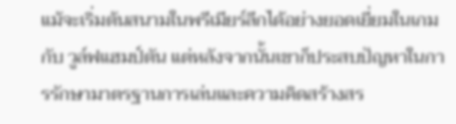แม้จะเริ่มต้นสนามในพรีเมียร์ลีกได้อย่างยอดเยี่ยมในเกมกับ วูล์ฟแฮมป์ตัน แต่หลังจากนั้นเขาก็ประสบปัญหาในการรักษามาตรฐานการเล่นและความคิดสร้างสร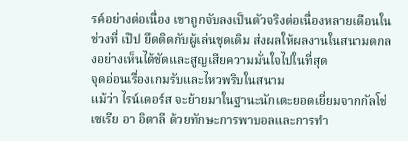รค์อย่างต่อเนื่อง เขาถูกจับลงเป็นตัวจริงต่อเนื่องหลายเดือนในช่วงที่ เป๊ป ยึดติดกับผู้เล่นชุดเดิม ส่งผลให้ผลงานในสนามตกลงอย่างเห็นได้ชัดและสูญเสียความมั่นใจไปในที่สุด
จุดอ่อนเรื่องเกมรับและไหวพริบในสนาม
แม้ว่า ไรน์เดอร์ส จะย้ายมาในฐานะนักเตะยอดเยี่ยมจากกัลโช่ เซเรีย อา อิตาลี ด้วยทักษะการพาบอลและการทำ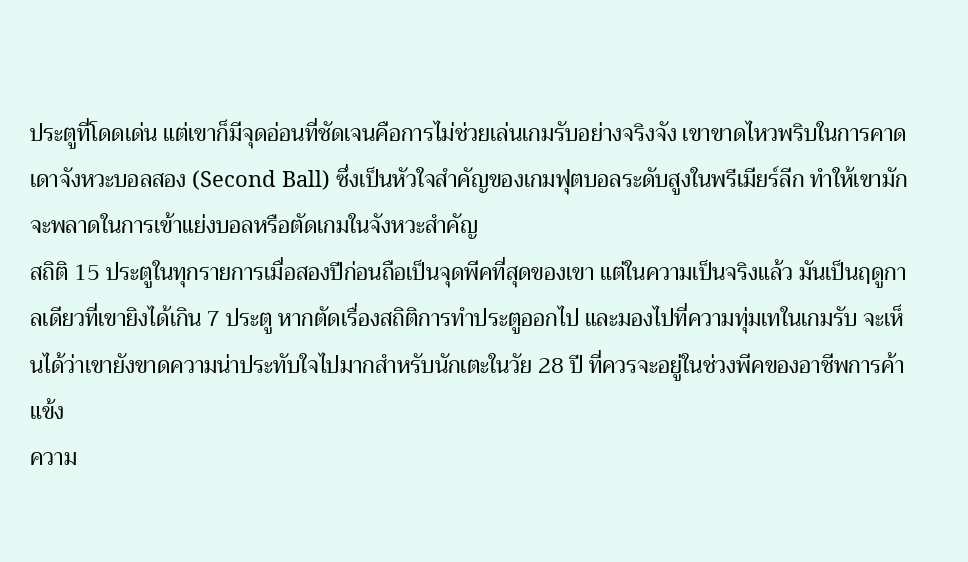ประตูที่โดดเด่น แต่เขาก็มีจุดอ่อนที่ชัดเจนคือการไม่ช่วยเล่นเกมรับอย่างจริงจัง เขาขาดไหวพริบในการคาดเดาจังหวะบอลสอง (Second Ball) ซึ่งเป็นหัวใจสำคัญของเกมฟุตบอลระดับสูงในพรีเมียร์ลีก ทำให้เขามักจะพลาดในการเข้าแย่งบอลหรือตัดเกมในจังหวะสำคัญ
สถิติ 15 ประตูในทุกรายการเมื่อสองปีก่อนถือเป็นจุดพีคที่สุดของเขา แต่ในความเป็นจริงแล้ว มันเป็นฤดูกาลเดียวที่เขายิงได้เกิน 7 ประตู หากตัดเรื่องสถิติการทำประตูออกไป และมองไปที่ความทุ่มเทในเกมรับ จะเห็นได้ว่าเขายังขาดความน่าประทับใจไปมากสำหรับนักเตะในวัย 28 ปี ที่ควรจะอยู่ในช่วงพีคของอาชีพการค้าแข้ง
ความ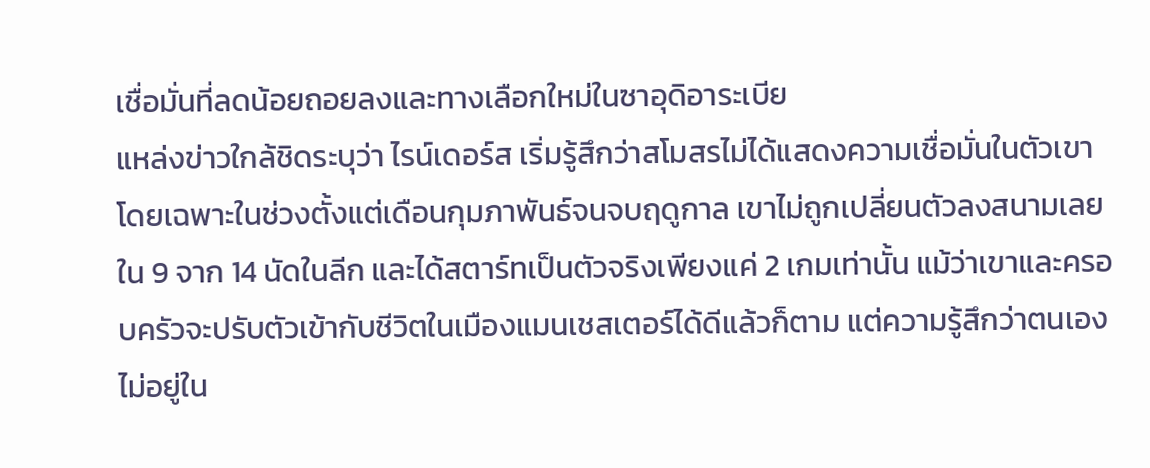เชื่อมั่นที่ลดน้อยถอยลงและทางเลือกใหม่ในซาอุดิอาระเบีย
แหล่งข่าวใกล้ชิดระบุว่า ไรน์เดอร์ส เริ่มรู้สึกว่าสโมสรไม่ได้แสดงความเชื่อมั่นในตัวเขา โดยเฉพาะในช่วงตั้งแต่เดือนกุมภาพันธ์จนจบฤดูกาล เขาไม่ถูกเปลี่ยนตัวลงสนามเลยใน 9 จาก 14 นัดในลีก และได้สตาร์ทเป็นตัวจริงเพียงแค่ 2 เกมเท่านั้น แม้ว่าเขาและครอบครัวจะปรับตัวเข้ากับชีวิตในเมืองแมนเชสเตอร์ได้ดีแล้วก็ตาม แต่ความรู้สึกว่าตนเองไม่อยู่ใน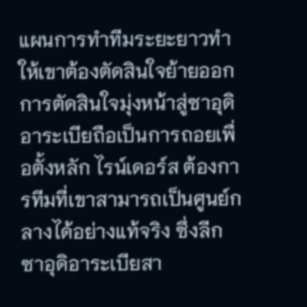แผนการทำทีมระยะยาวทำให้เขาต้องตัดสินใจย้ายออก
การตัดสินใจมุ่งหน้าสู่ซาอุดิอาระเบียถือเป็นการถอยเพื่อตั้งหลัก ไรน์เดอร์ส ต้องการทีมที่เขาสามารถเป็นศูนย์กลางได้อย่างแท้จริง ซึ่งลีกซาอุดิอาระเบียสา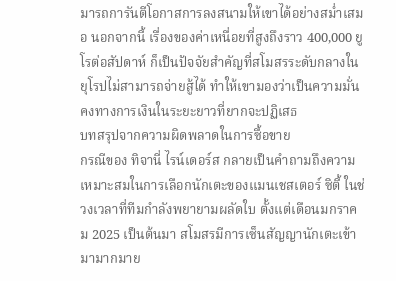มารถการันตีโอกาสการลงสนามให้เขาได้อย่างสม่ำเสมอ นอกจากนี้ เรื่องของค่าเหนื่อยที่สูงถึงราว 400,000 ยูโรต่อสัปดาห์ ก็เป็นปัจจัยสำคัญที่สโมสรระดับกลางในยุโรปไม่สามารถจ่ายสู้ได้ ทำให้เขามองว่าเป็นความมั่นคงทางการเงินในระยะยาวที่ยากจะปฏิเสธ
บทสรุปจากความผิดพลาดในการซื้อขาย
กรณีของ ทิจานี่ ไรน์เดอร์ส กลายเป็นคำถามถึงความเหมาะสมในการเลือกนักเตะของแมนเชสเตอร์ ซิตี้ ในช่วงเวลาที่ทีมกำลังพยายามผลัดใบ ตั้งแต่เดือนมกราคม 2025 เป็นต้นมา สโมสรมีการเซ็นสัญญานักเตะเข้ามามากมาย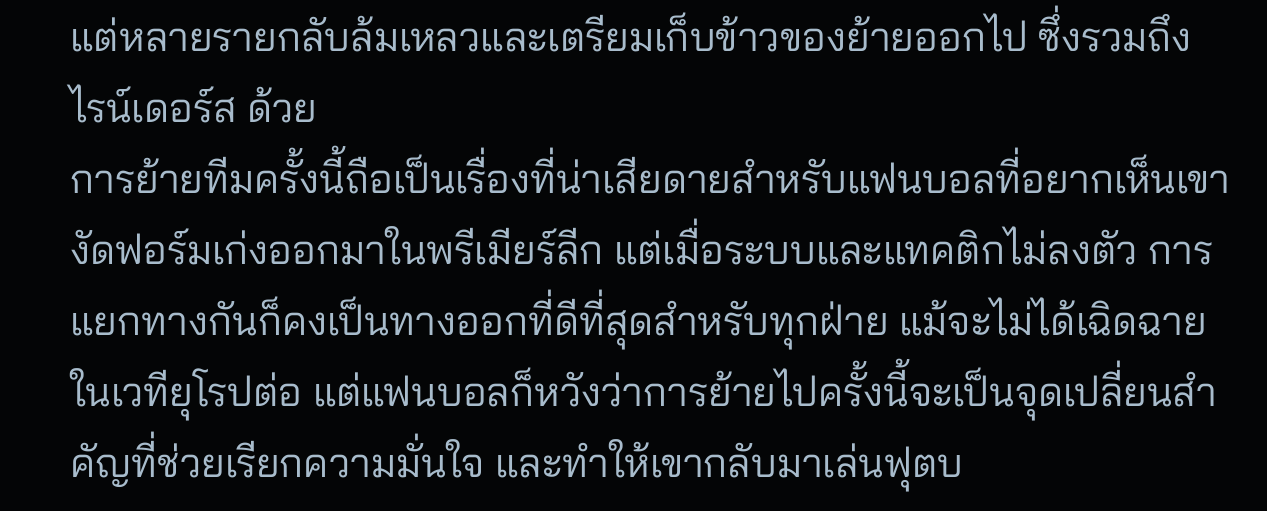แต่หลายรายกลับล้มเหลวและเตรียมเก็บข้าวของย้ายออกไป ซึ่งรวมถึง ไรน์เดอร์ส ด้วย
การย้ายทีมครั้งนี้ถือเป็นเรื่องที่น่าเสียดายสำหรับแฟนบอลที่อยากเห็นเขางัดฟอร์มเก่งออกมาในพรีเมียร์ลีก แต่เมื่อระบบและแทคติกไม่ลงตัว การแยกทางกันก็คงเป็นทางออกที่ดีที่สุดสำหรับทุกฝ่าย แม้จะไม่ได้เฉิดฉายในเวทียุโรปต่อ แต่แฟนบอลก็หวังว่าการย้ายไปครั้งนี้จะเป็นจุดเปลี่ยนสำคัญที่ช่วยเรียกความมั่นใจ และทำให้เขากลับมาเล่นฟุตบ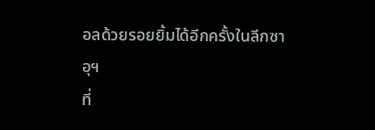อลด้วยรอยยิ้มได้อีกครั้งในลีกซาอุฯ
ที่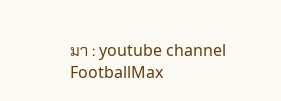มา : youtube channel FootballMax